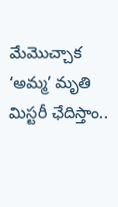మేమొచ్చాక ‘అమ్మ’ మృతి మిస్టరీ ఛేదిస్తాం..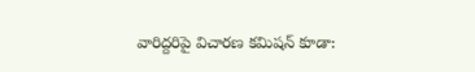వారిద్దరిపై విచారణ కమిషన్ కూడా: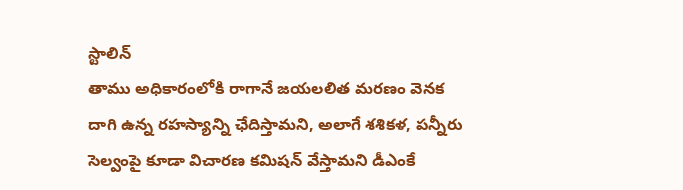స్టాలిన్
తాము అధికారంలోకి రాగానే జయలలిత మరణం వెనక దాగి ఉన్న రహస్యాన్ని ఛేదిస్తామని, అలాగే శశికళ, పన్నీరు సెల్వంపై కూడా విచారణ కమిషన్ వేస్తామని డీఎంకే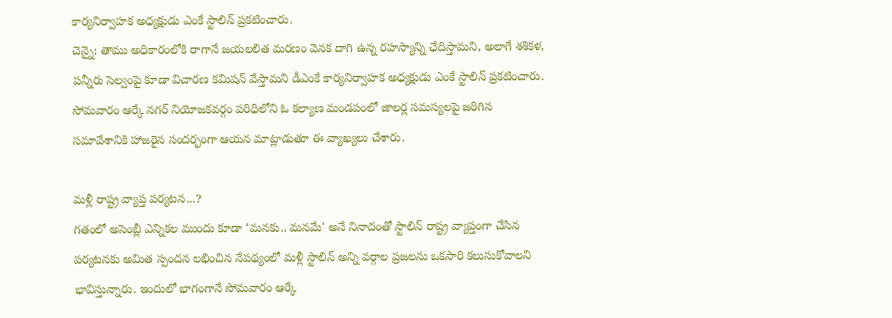కార్యనిర్వాహక అధ్యక్షుడు ఎంకే స్టాలిన్ ప్రకటించారు.
చెన్నై: తాము అధికారంలోకి రాగానే జయలలిత మరణం వెనక దాగి ఉన్న రహస్యాన్ని ఛేదిస్తామని, అలాగే శశికళ, పన్నీరు సెల్వంపై కూడా విచారణ కమిషన్ వేస్తామని డీఎంకే కార్యనిర్వాహక అధ్యక్షుడు ఎంకే స్టాలిన్ ప్రకటించారు.
సోమవారం ఆర్కే నగర్ నియోజకవర్గం పరిధిలోని ఓ కల్యాణ మండపంలో జాలర్ల సమస్యలపై జరిగిన సమావేశానికి హాజరైన సందర్భంగా ఆయన మాట్లాడుతూ ఈ వ్యాఖ్యలు చేశారు.

మళ్లీ రాష్ట్ర వ్యాప్త పర్యటన...?
గతంలో అసెంబ్లీ ఎన్నికల ముందు కూడా ‘మనకు.. మనమే' అనే నినాదంతో స్టాలిన్ రాష్ట్ర వ్యాప్తంగా చేసిన పర్యటనకు అమిత స్పందన లభించిన నేపథ్యంలో మళ్లీ స్టాలిన్ అన్ని వర్గాల ప్రజలను ఒకసారి కలుసుకోవాలని భావిస్తున్నారు. ఇందులో భాగంగానే సోమవారం ఆర్కే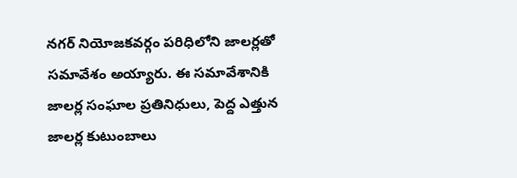నగర్ నియోజకవర్గం పరిధిలోని జాలర్లతో సమావేశం అయ్యారు. ఈ సమావేశానికి జాలర్ల సంఘాల ప్రతినిధులు, పెద్ద ఎత్తున జాలర్ల కుటుంబాలు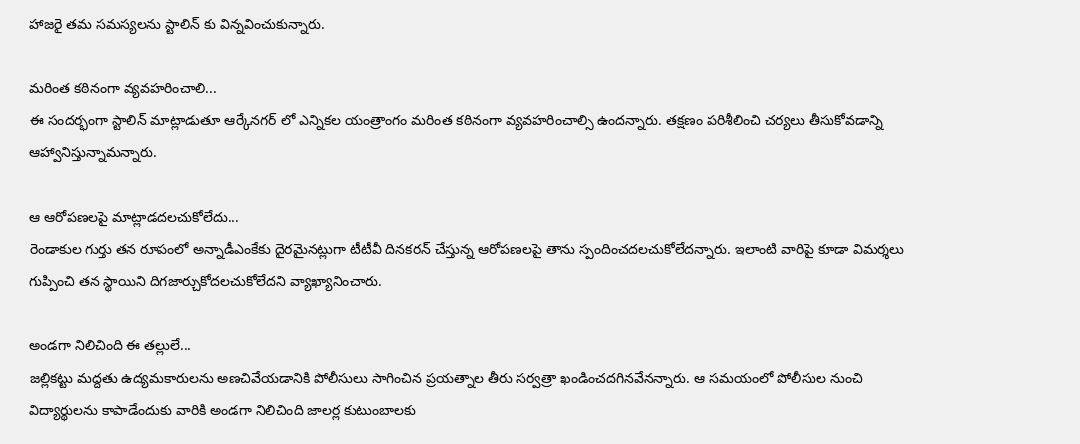హాజరై తమ సమస్యలను స్టాలిన్ కు విన్నవించుకున్నారు.

మరింత కఠినంగా వ్యవహరించాలి...
ఈ సందర్భంగా స్టాలిన్ మాట్లాడుతూ ఆర్కేనగర్ లో ఎన్నికల యంత్రాంగం మరింత కఠినంగా వ్యవహరించాల్సి ఉందన్నారు. తక్షణం పరిశీలించి చర్యలు తీసుకోవడాన్ని ఆహ్వానిస్తున్నామన్నారు.

ఆ ఆరోపణలపై మాట్లాడదలచుకోలేదు...
రెండాకుల గుర్తు తన రూపంలో అన్నాడీఎంకేకు దైరమైనట్లుగా టీటీవీ దినకరన్ చేస్తున్న ఆరోపణలపై తాను స్పందించదలచుకోలేదన్నారు. ఇలాంటి వారిపై కూడా విమర్శలు గుప్పించి తన స్థాయిని దిగజార్చుకోదలచుకోలేదని వ్యాఖ్యానించారు.

అండగా నిలిచింది ఈ తల్లులే...
జల్లికట్టు మద్దతు ఉద్యమకారులను అణచివేయడానికి పోలీసులు సాగించిన ప్రయత్నాల తీరు సర్వత్రా ఖండించదగినవేనన్నారు. ఆ సమయంలో పోలీసుల నుంచి విద్యార్థులను కాపాడేందుకు వారికి అండగా నిలిచింది జాలర్ల కుటుంబాలకు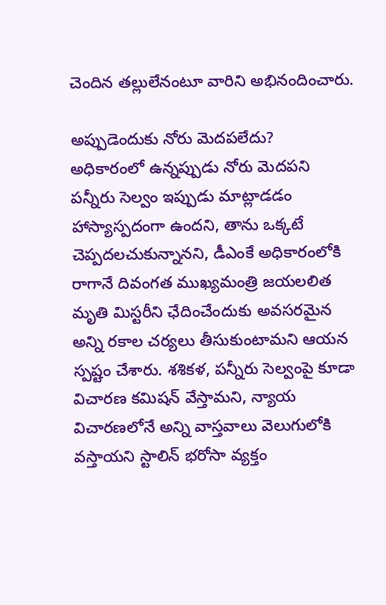చెందిన తల్లులేనంటూ వారిని అభినందించారు.

అప్పుడెందుకు నోరు మెదపలేదు?
అధికారంలో ఉన్నప్పుడు నోరు మెదపని పన్నీరు సెల్వం ఇప్పుడు మాట్లాడడం హాస్యాస్పదంగా ఉందని, తాను ఒక్కటే చెప్పదలచుకున్నానని, డీఎంకే అధికారంలోకి రాగానే దివంగత ముఖ్యమంత్రి జయలలిత మృతి మిస్టరీని ఛేదించేందుకు అవసరమైన అన్ని రకాల చర్యలు తీసుకుంటామని ఆయన స్పష్టం చేశారు. శశికళ, పన్నీరు సెల్వంపై కూడా విచారణ కమిషన్ వేస్తామని, న్యాయ విచారణలోనే అన్ని వాస్తవాలు వెలుగులోకి వస్తాయని స్టాలిన్ భరోసా వ్యక్తం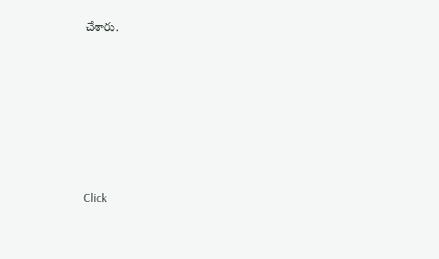చేశారు.












Click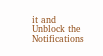it and Unblock the Notifications